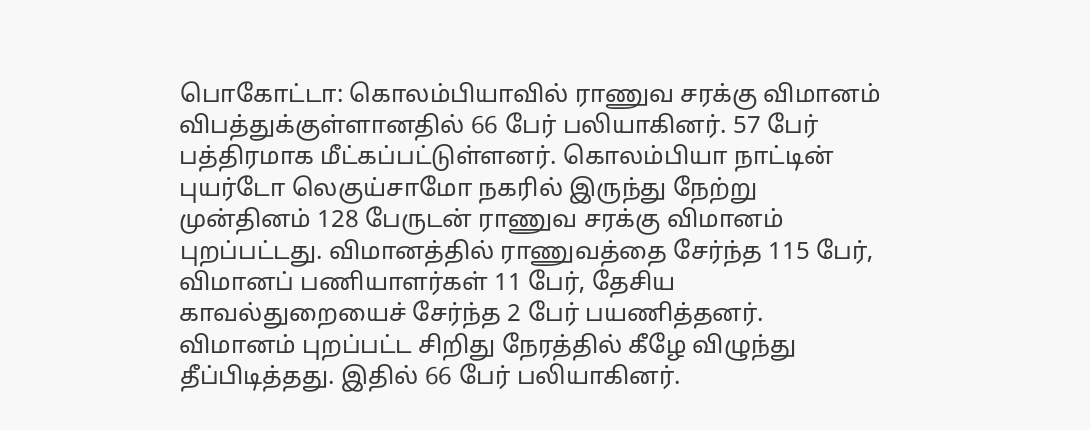பொகோட்டா: கொலம்பியாவில் ராணுவ சரக்கு விமானம் விபத்துக்குள்ளானதில் 66 பேர் பலியாகினர். 57 பேர் பத்திரமாக மீட்கப்பட்டுள்ளனர். கொலம்பியா நாட்டின் புயர்டோ லெகுய்சாமோ நகரில் இருந்து நேற்று முன்தினம் 128 பேருடன் ராணுவ சரக்கு விமானம் புறப்பட்டது. விமானத்தில் ராணுவத்தை சேர்ந்த 115 பேர், விமானப் பணியாளர்கள் 11 பேர், தேசிய காவல்துறையைச் சேர்ந்த 2 பேர் பயணித்தனர்.
விமானம் புறப்பட்ட சிறிது நேரத்தில் கீழே விழுந்து தீப்பிடித்தது. இதில் 66 பேர் பலியாகினர்.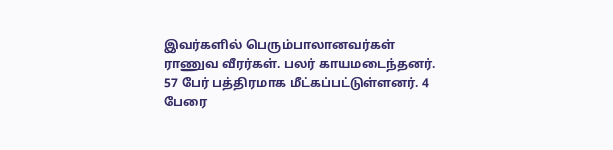இவர்களில் பெரும்பாலானவர்கள் ராணுவ வீரர்கள். பலர் காயமடைந்தனர். 57 பேர் பத்திரமாக மீட்கப்பட்டுள்ளனர். 4 பேரை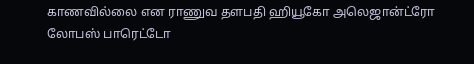காணவில்லை என ராணுவ தளபதி ஹியூகோ அலெஜான்ட்ரோ லோபஸ் பாரெட்டோ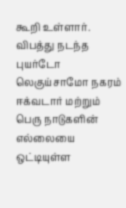கூறி உள்ளார். விபத்து நடந்த புயர்டோ லெகுய்சாமோ நகரம் ஈக்வடார் மற்றும் பெரு நாடுகளின் எல்லையை ஒட்டியுள்ள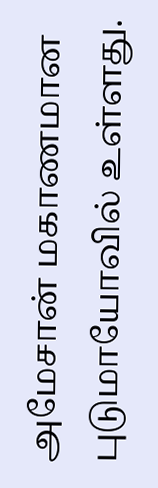அமேசான் மகாணமான புடுமாயோவில் உள்ளது.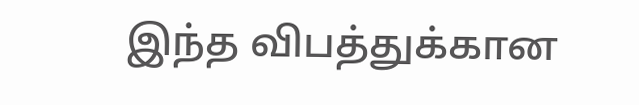இந்த விபத்துக்கான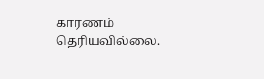காரணம் தெரியவில்லை.